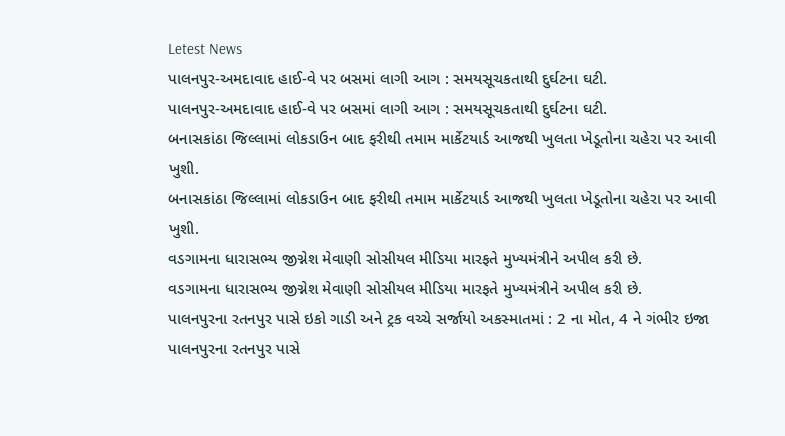Letest News
પાલનપુર-અમદાવાદ હાઈ-વે પર બસમાં લાગી આગ : સમયસૂચકતાથી દુર્ઘટના ઘટી.
પાલનપુર-અમદાવાદ હાઈ-વે પર બસમાં લાગી આગ : સમયસૂચકતાથી દુર્ઘટના ઘટી.
બનાસકાંઠા જિલ્લામાં લોકડાઉન બાદ ફરીથી તમામ માર્કેટયાર્ડ આજથી ખુલતા ખેડૂતોના ચહેરા પર આવી ખુશી.
બનાસકાંઠા જિલ્લામાં લોકડાઉન બાદ ફરીથી તમામ માર્કેટયાર્ડ આજથી ખુલતા ખેડૂતોના ચહેરા પર આવી ખુશી.
વડગામના ધારાસભ્ય જીગ્નેશ મેવાણી સોસીયલ મીડિયા મારફતે મુખ્યમંત્રીને અપીલ કરી છે.
વડગામના ધારાસભ્ય જીગ્નેશ મેવાણી સોસીયલ મીડિયા મારફતે મુખ્યમંત્રીને અપીલ કરી છે.
પાલનપુરના રતનપુર પાસે ઇકો ગાડી અને ટ્રક વચ્ચે સર્જાયો અકસ્માતમાં : 2 ના મોત, 4 ને ગંભીર ઇજા
પાલનપુરના રતનપુર પાસે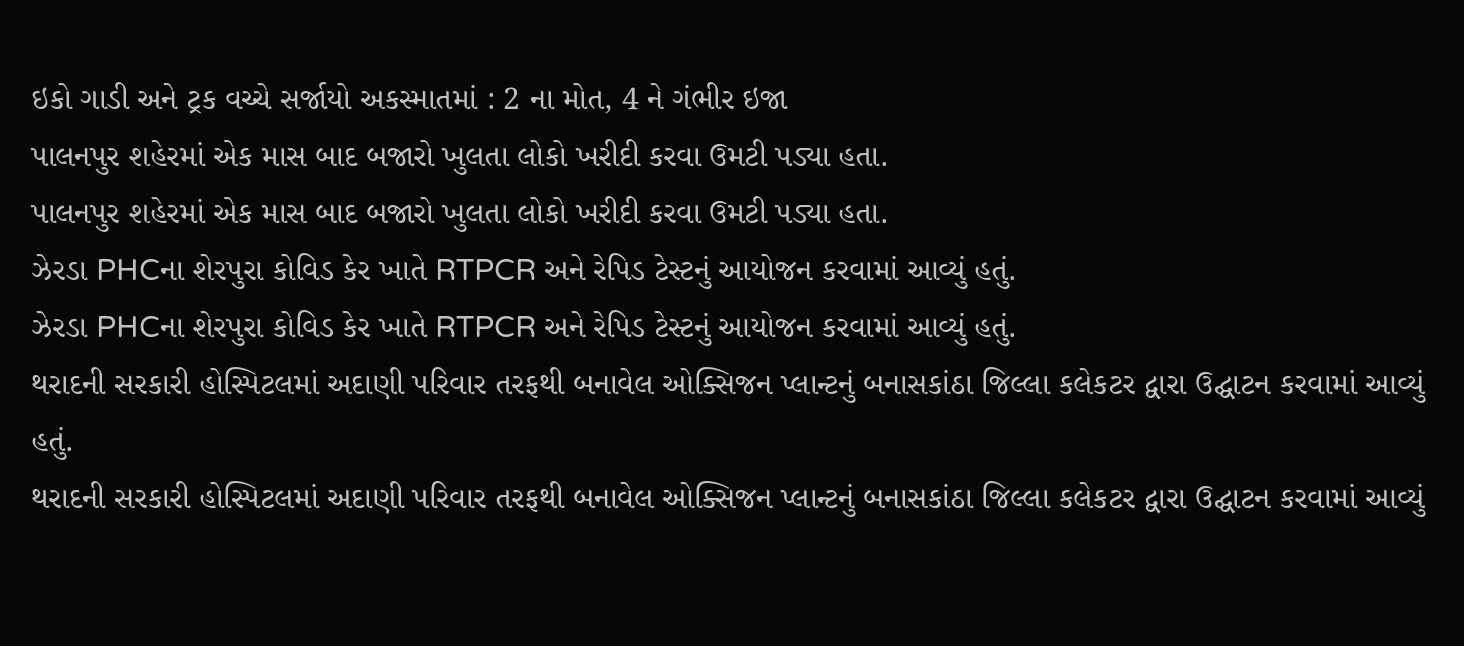ઇકો ગાડી અને ટ્રક વચ્ચે સર્જાયો અકસ્માતમાં : 2 ના મોત, 4 ને ગંભીર ઇજા
પાલનપુર શહેરમાં એક માસ બાદ બજારો ખુલતા લોકો ખરીદી કરવા ઉમટી પડ્યા હતા.
પાલનપુર શહેરમાં એક માસ બાદ બજારો ખુલતા લોકો ખરીદી કરવા ઉમટી પડ્યા હતા.
ઝેરડા PHCના શેરપુરા કોવિડ કેર ખાતે RTPCR અને રેપિડ ટેસ્ટનું આયોજન કરવામાં આવ્યું હતું.
ઝેરડા PHCના શેરપુરા કોવિડ કેર ખાતે RTPCR અને રેપિડ ટેસ્ટનું આયોજન કરવામાં આવ્યું હતું.
થરાદની સરકારી હોસ્પિટલમાં અદાણી પરિવાર તરફથી બનાવેલ ઓક્સિજન પ્લાન્ટનું બનાસકાંઠા જિલ્લા કલેકટર દ્વારા ઉદ્ઘાટન કરવામાં આવ્યું હતું.
થરાદની સરકારી હોસ્પિટલમાં અદાણી પરિવાર તરફથી બનાવેલ ઓક્સિજન પ્લાન્ટનું બનાસકાંઠા જિલ્લા કલેકટર દ્વારા ઉદ્ઘાટન કરવામાં આવ્યું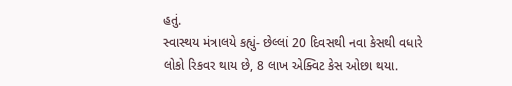હતું.
સ્વાસ્થય મંત્રાલયે કહ્યું- છેલ્લાં 20 દિવસથી નવા કેસથી વધારે લોકો રિકવર થાય છે, 8 લાખ એક્વિટ કેસ ઓછા થયા.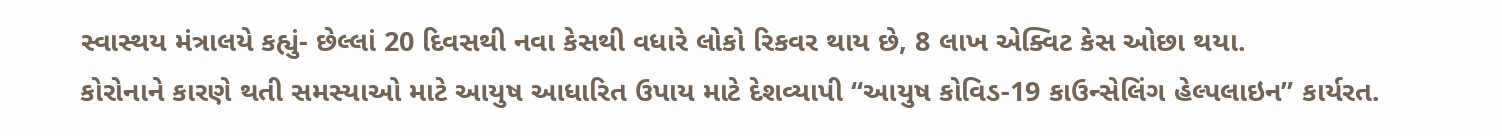સ્વાસ્થય મંત્રાલયે કહ્યું- છેલ્લાં 20 દિવસથી નવા કેસથી વધારે લોકો રિકવર થાય છે, 8 લાખ એક્વિટ કેસ ઓછા થયા.
કોરોનાને કારણે થતી સમસ્યાઓ માટે આયુષ આધારિત ઉપાય માટે દેશવ્યાપી “આયુષ કોવિડ-19 કાઉન્સેલિંગ હેલ્પલાઇન” કાર્યરત.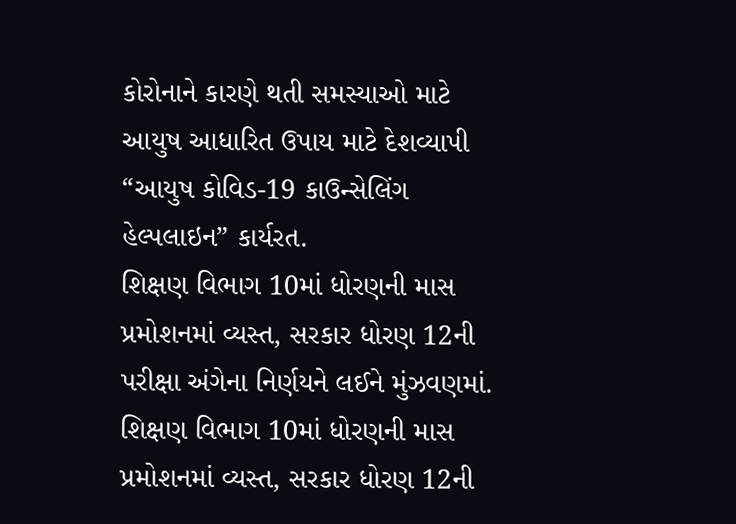કોરોનાને કારણે થતી સમસ્યાઓ માટે આયુષ આધારિત ઉપાય માટે દેશવ્યાપી “આયુષ કોવિડ-19 કાઉન્સેલિંગ હેલ્પલાઇન” કાર્યરત.
શિક્ષણ વિભાગ 10માં ધોરણની માસ પ્રમોશનમાં વ્યસ્ત, સરકાર ધોરણ 12ની પરીક્ષા અંગેના નિર્ણયને લઈને મુંઝવણમાં.
શિક્ષણ વિભાગ 10માં ધોરણની માસ પ્રમોશનમાં વ્યસ્ત, સરકાર ધોરણ 12ની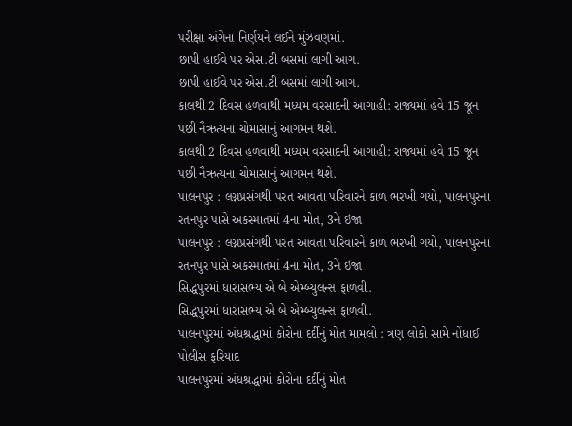પરીક્ષા અંગેના નિર્ણયને લઈને મુંઝવણમાં.
છાપી હાઈવે પર એસ.ટી બસમાં લાગી આગ.
છાપી હાઈવે પર એસ.ટી બસમાં લાગી આગ.
કાલથી 2 દિવસ હળવાથી મધ્યમ વરસાદની આગાહી: રાજ્યમાં હવે 15 જૂન પછી નૈઋત્યના ચોમાસાનું આગમન થશે.
કાલથી 2 દિવસ હળવાથી મધ્યમ વરસાદની આગાહી: રાજ્યમાં હવે 15 જૂન પછી નૈઋત્યના ચોમાસાનું આગમન થશે.
પાલનપુર : લગ્નપ્રસંગથી પરત આવતા પરિવારને કાળ ભરખી ગયો, પાલનપુરના રતનપુર પાસે અકસ્માતમાં 4ના મોત, 3ને ઇજા
પાલનપુર : લગ્નપ્રસંગથી પરત આવતા પરિવારને કાળ ભરખી ગયો, પાલનપુરના રતનપુર પાસે અકસ્માતમાં 4ના મોત, 3ને ઇજા
સિદ્ધપુરમાં ધારાસભ્ય એ બે એમ્બ્યુલન્સ ફાળવી.
સિદ્ધપુરમાં ધારાસભ્ય એ બે એમ્બ્યુલન્સ ફાળવી.
પાલનપુરમાં અંધશ્રદ્ધામાં કોરોના દર્દીનું મોત મામલો : ત્રણ લોકો સામે નોંધાઈ પોલીસ ફરિયાદ
પાલનપુરમાં અંધશ્રદ્ધામાં કોરોના દર્દીનું મોત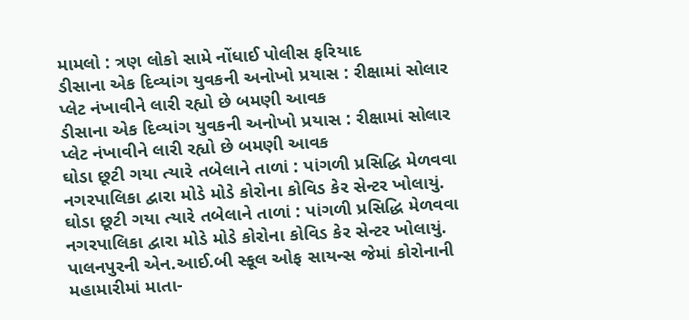મામલો : ત્રણ લોકો સામે નોંધાઈ પોલીસ ફરિયાદ
ડીસાના એક દિવ્યાંગ યુવકની અનોખો પ્રયાસ : રીક્ષામાં સોલાર પ્લેટ નંખાવીને લારી રહ્યો છે બમણી આવક
ડીસાના એક દિવ્યાંગ યુવકની અનોખો પ્રયાસ : રીક્ષામાં સોલાર પ્લેટ નંખાવીને લારી રહ્યો છે બમણી આવક
ઘોડા છૂટી ગયા ત્યારે તબેલાને તાળાં : પાંગળી પ્રસિદ્ધિ મેળવવા નગરપાલિકા દ્વારા મોડે મોડે કોરોના કોવિડ કેર સેન્ટર ખોલાયું.
ઘોડા છૂટી ગયા ત્યારે તબેલાને તાળાં : પાંગળી પ્રસિદ્ધિ મેળવવા નગરપાલિકા દ્વારા મોડે મોડે કોરોના કોવિડ કેર સેન્ટર ખોલાયું.
પાલનપુરની એન.આઈ.બી સ્કૂલ ઓફ સાયન્સ જેમાં કોરોનાની મહામારીમાં માતા-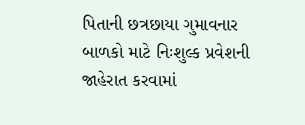પિતાની છત્રછાયા ગુમાવનાર બાળકો માટે નિઃશુલ્ક પ્રવેશની જાહેરાત કરવામાં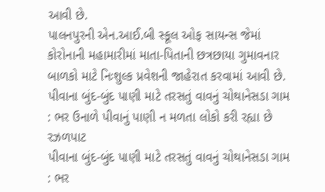આવી છે.
પાલનપુરની એન.આઈ.બી સ્કૂલ ઓફ સાયન્સ જેમાં કોરોનાની મહામારીમાં માતા-પિતાની છત્રછાયા ગુમાવનાર બાળકો માટે નિઃશુલ્ક પ્રવેશની જાહેરાત કરવામાં આવી છે.
પીવાના બુંદ-બુંદ પાણી માટે તરસતું વાવનું ચોથાનેસડા ગામ : ભર ઉનાળે પીવાનું પાણી ન મળતા લોકો કરી રહ્યા છે રઝળપાટ
પીવાના બુંદ-બુંદ પાણી માટે તરસતું વાવનું ચોથાનેસડા ગામ : ભર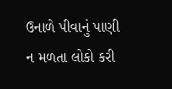ઉનાળે પીવાનું પાણી ન મળતા લોકો કરી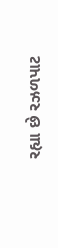રહ્યા છે રઝળપાટ